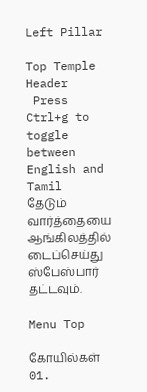Left Pillar

Top Temple Header
 Press Ctrl+g to toggle between English and Tamil
தேடும் வார்த்தையை ஆங்கிலத்தில் டைப்செய்து ஸ்பேஸ்பார் தட்டவும்.

Menu Top

கோயில்கள்
01.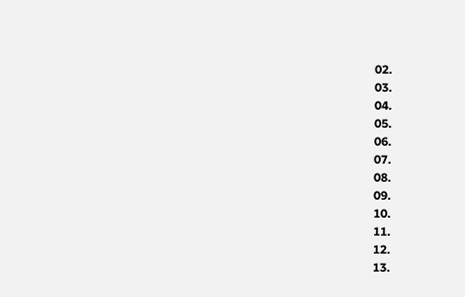02.
03.
04.
05.
06.
07.
08.
09.
10.
11.
12.
13.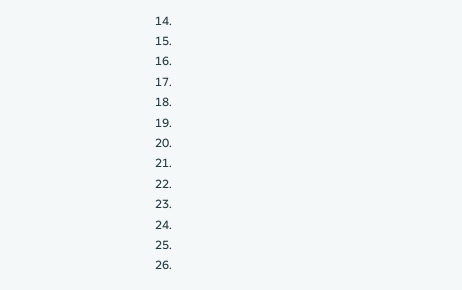14.
15.
16.
17.
18.
19.
20.
21.
22.
23.
24.
25.
26.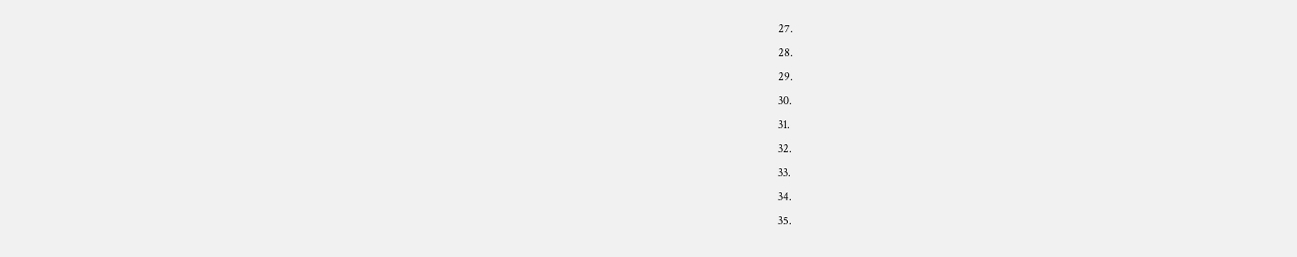27.
28.
29.
30.
31.
32.
33.
34.
35.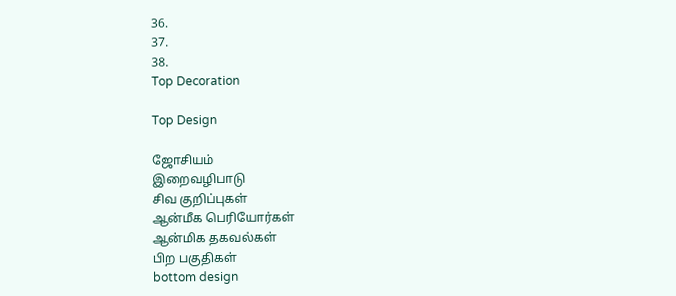36.
37.
38.
Top Decoration

Top Design

ஜோசியம்
இறைவழிபாடு
சிவ குறிப்புகள்
ஆன்மீக பெரியோர்கள்
ஆன்மிக தகவல்கள்
பிற பகுதிகள்
bottom design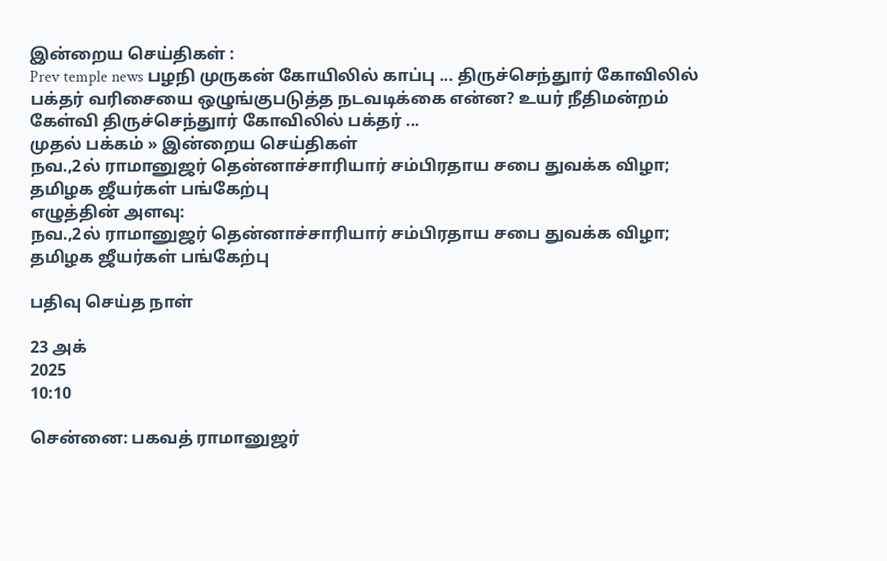இன்றைய செய்திகள் :
Prev temple news பழநி முருகன் கோயிலில் காப்பு ... திருச்செந்துார் கோவிலில் பக்தர் வரிசையை ஒழுங்குபடுத்த நடவடிக்கை என்ன? உயர் நீதிமன்றம் கேள்வி திருச்செந்துார் கோவிலில் பக்தர் ...
முதல் பக்கம் » இன்றைய செய்திகள்
நவ.,2ல் ராமானுஜர் தென்னாச்சாரியார் சம்பிரதாய சபை துவக்க விழா; தமிழக ஜீயர்கள் பங்கேற்பு
எழுத்தின் அளவு:
நவ.,2ல் ராமானுஜர் தென்னாச்சாரியார் சம்பிரதாய சபை துவக்க விழா; தமிழக ஜீயர்கள் பங்கேற்பு

பதிவு செய்த நாள்

23 அக்
2025
10:10

சென்னை: பகவத் ராமானுஜர்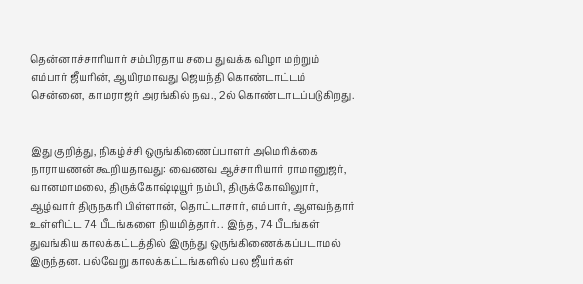தென்னாச்சாரியார் சம்பிரதாய சபை துவக்க விழா மற்றும் எம்பார் ஜீயரின், ஆயிரமாவது ஜெயந்தி கொண்டாட்டம் சென்னை, காமராஜர் அரங்கில் நவ., 2ல் கொண்டாடப்படுகிறது.


இது குறித்து, நிகழ்ச்சி ஒருங்கிணைப்பாளர் அமெரிக்கை நாராயணன் கூறியதாவது: வைணவ ஆச்சாரியார் ராமானுஜர், வானமாமலை, திருக்கோஷ்டியூர் நம்பி, திருக்கோவிலுார், ஆழ்வார் திருநகரி பிள்ளான், தொட்டாசார், எம்பார், ஆளவந்தார் உள்ளிட்ட 74 பீடங்களை நியமித்தார். . இந்த, 74 பீடங்கள் துவங்கிய காலக்கட்டத்தில் இருந்து ஒருங்கிணைக்கப்படாமல் இருந்தன. பல்வேறு காலக்கட்டங்களில் பல ஜீயர்கள்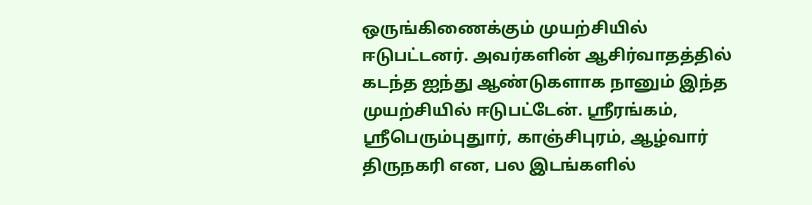ஒருங்கிணைக்கும் முயற்சியில் ஈடுபட்டனர். அவர்களின் ஆசிர்வாதத்தில் கடந்த ஐந்து ஆண்டுகளாக நானும் இந்த முயற்சியில் ஈடுபட்டேன். ஸ்ரீரங்கம், ஸ்ரீபெரும்புதுார், காஞ்சிபுரம், ஆழ்வார் திருநகரி என, பல இடங்களில்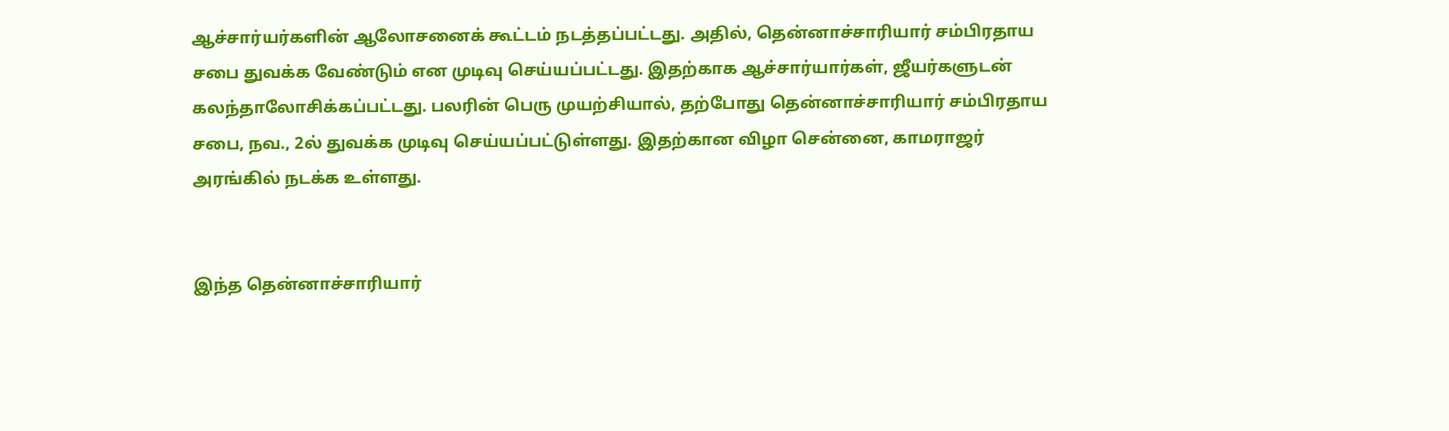ஆச்சார்யர்களின் ஆலோசனைக் கூட்டம் நடத்தப்பட்டது. அதில், தென்னாச்சாரியார் சம்பிரதாய சபை துவக்க வேண்டும் என முடிவு செய்யப்பட்டது. இதற்காக ஆச்சார்யார்கள், ஜீயர்களுடன் கலந்தாலோசிக்கப்பட்டது. பலரின் பெரு முயற்சியால், தற்போது தென்னாச்சாரியார் சம்பிரதாய சபை, நவ., 2ல் துவக்க முடிவு செய்யப்பட்டுள்ளது. இதற்கான விழா சென்னை, காமராஜர் அரங்கில் நடக்க உள்ளது.


இந்த தென்னாச்சாரியார்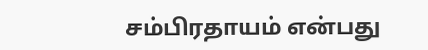சம்பிரதாயம் என்பது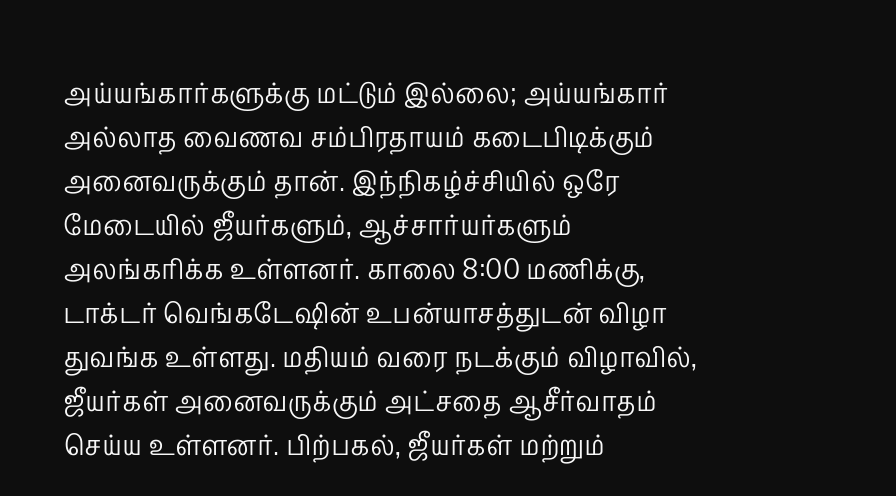அய்யங்கார்களுக்கு மட்டும் இல்லை; அய்யங்கார் அல்லாத வைணவ சம்பிரதாயம் கடைபிடிக்கும் அனைவருக்கும் தான். இந்நிகழ்ச்சியில் ஒரே மேடையில் ஜீயர்களும், ஆச்சார்யர்களும் அலங்கரிக்க உள்ளனர். காலை 8:00 மணிக்கு, டாக்டர் வெங்கடேஷின் உபன்யாசத்துடன் விழா துவங்க உள்ளது. மதியம் வரை நடக்கும் விழாவில், ஜீயர்கள் அனைவருக்கும் அட்சதை ஆசீர்வாதம் செய்ய உள்ளனர். பிற்பகல், ஜீயர்கள் மற்றும்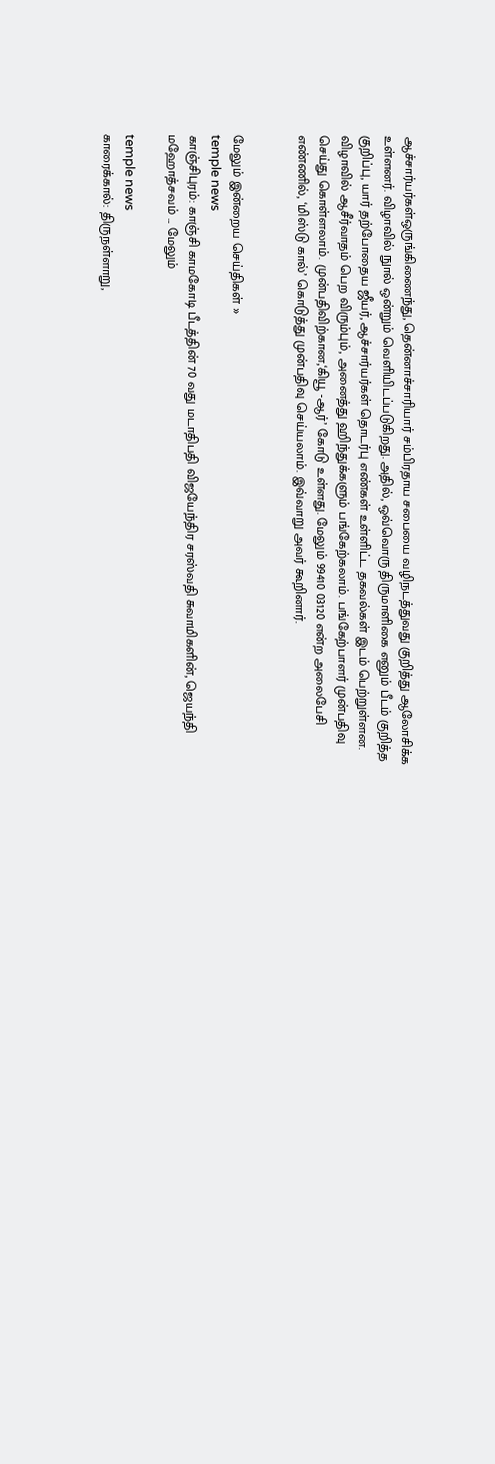ஆச்சார்யர்கள்ஒருங்கிணைந்து, தென்னாச்சாரியார் சம்பிரதாய சபையை வழிநடத்துவது குறித்து ஆலோசிக்க உள்ளனர். விழாவில் நுால் ஒன்றும் வெளியிடப்படுகிறது. அதில், ஒவ்வொரு திருமாளிகை எனும் பீடம் குறித்த குறிப்பு, யார் தற்போதைய ஜீயர், ஆச்சார்யர்கள் தொடர்பு எண்கள் உள்ளிட்ட தகவல்கள் இடம் பெற்றுள்ளன. விழாவில் ஆசீர்வாதம் பெற விரும்பும், அனைத்து ஹிந்துக்களும் பங்கேற்கலாம். பங்கேற்பாளர் முன்பதிவு செய்து கொள்ளலாம். முன்பதிவிற்கான,‘கியூ -ஆர்’ கோடு உள்ளது. மேலும் 99410 03120 என்ற அலைபேசி எண்ணில், ‘மிஸ்டு கால்’ கொடுத்து முன்பதிவு செய்யலாம். இவ்வாறு அவர் கூறினார்.


மேலும் இன்றைய செய்திகள் »
temple news
காஞ்சிபுரம்: காஞ்சி காமகோடி பீடத்தின் 70 வது மடாதிபதி விஜயேந்திர சரஸ்வதி சுவாமிகளின், ஜெயந்தி மஹோத்சவம் ... மேலும்

temple news
காரைக்கால்: திருநள்ளாறு,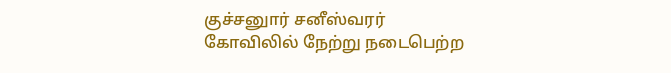குச்சனுார் சனீஸ்வரர் கோவிலில் நேற்று நடைபெற்ற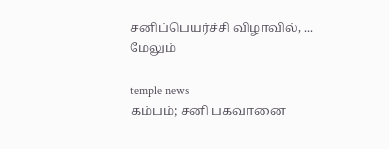சனிப்பெயர்ச்சி விழாவில், ... மேலும்

temple news
கம்பம்; சனி பகவானை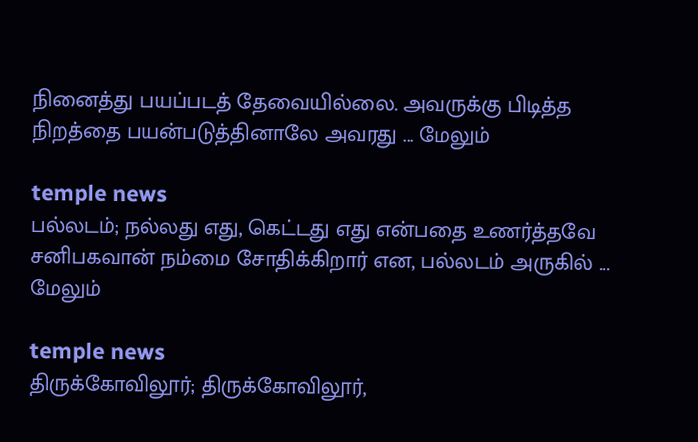நினைத்து பயப்படத் தேவையில்லை. அவருக்கு பிடித்த நிறத்தை பயன்படுத்தினாலே அவரது ... மேலும்

temple news
பல்லடம்; நல்லது எது, கெட்டது எது என்பதை உணர்த்தவே சனிபகவான் நம்மை சோதிக்கிறார் என, பல்லடம் அருகில் ... மேலும்

temple news
திருக்கோவிலூர்; திருக்கோவிலூர்,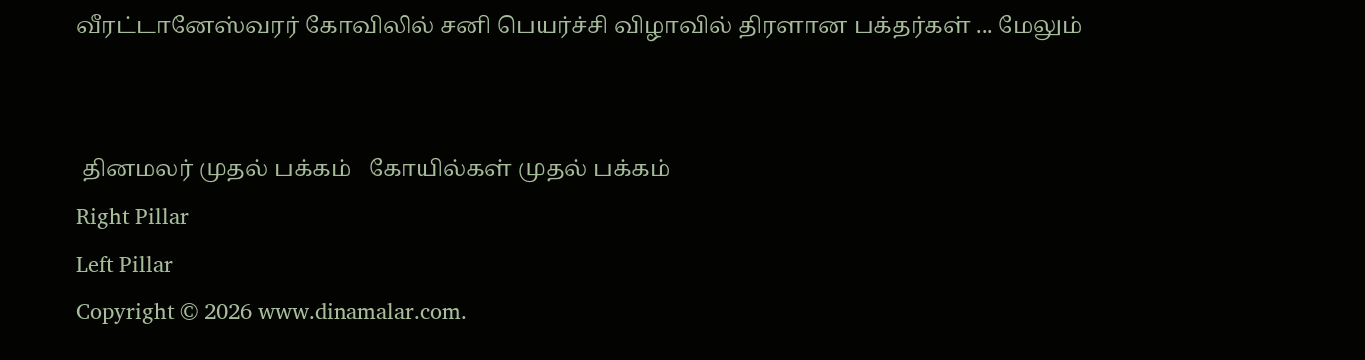வீரட்டானேஸ்வரர் கோவிலில் சனி பெயர்ச்சி விழாவில் திரளான பக்தர்கள் ... மேலும்


 தினமலர் முதல் பக்கம்   கோயில்கள் முதல் பக்கம்
Right Pillar
Left Pillar
Copyright © 2026 www.dinamalar.com.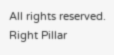All rights reserved.
Right Pillar